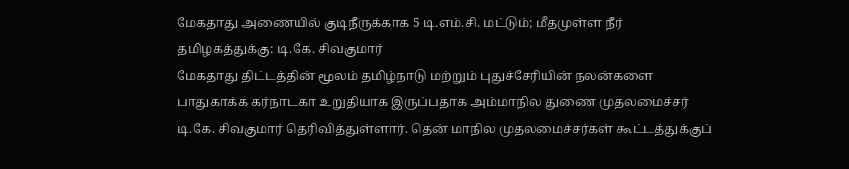மேகதாது அணையில் குடிநீருக்காக 5 டி.எம்.சி. மட்டும்; மீதமுள்ள நீர் தமிழகத்துக்கு: டி.கே. சிவகுமார்
மேகதாது திட்டத்தின் மூலம் தமிழ்நாடு மற்றும் புதுச்சேரியின் நலன்களை பாதுகாக்க கர்நாடகா உறுதியாக இருப்பதாக அம்மாநில துணை முதலமைச்சர் டி.கே. சிவகுமார் தெரிவித்துள்ளார். தென் மாநில முதலமைச்சர்கள் கூட்டத்துக்குப்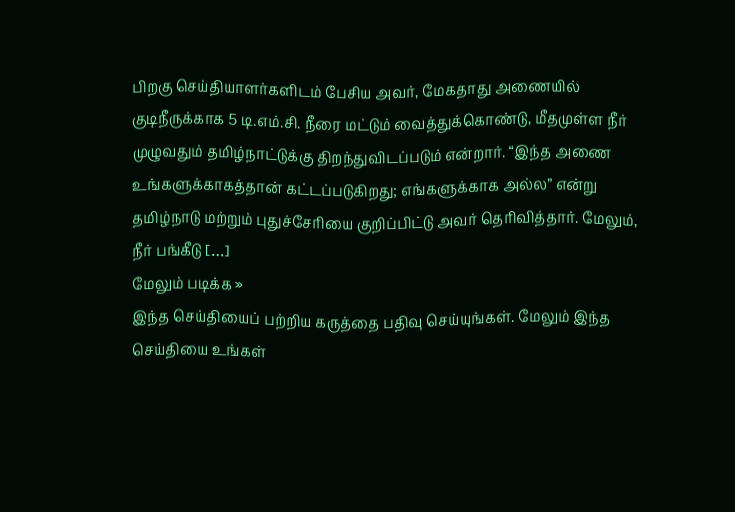பிறகு செய்தியாளர்களிடம் பேசிய அவர், மேகதாது அணையில் குடிநீருக்காக 5 டி.எம்.சி. நீரை மட்டும் வைத்துக்கொண்டு, மீதமுள்ள நீர் முழுவதும் தமிழ்நாட்டுக்கு திறந்துவிடப்படும் என்றார். “இந்த அணை உங்களுக்காகத்தான் கட்டப்படுகிறது; எங்களுக்காக அல்ல” என்று தமிழ்நாடு மற்றும் புதுச்சேரியை குறிப்பிட்டு அவர் தெரிவித்தார். மேலும், நீர் பங்கீடு […]
மேலும் படிக்க »
இந்த செய்தியைப் பற்றிய கருத்தை பதிவு செய்யுங்கள். மேலும் இந்த செய்தியை உங்கள்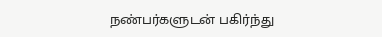நண்பர்களுடன் பகிர்ந்து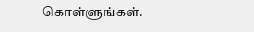கொள்ளுங்கள்.